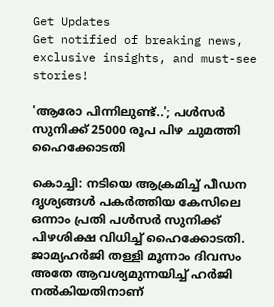Get Updates
Get notified of breaking news, exclusive insights, and must-see stories!

'ആരോ പിന്നിലുണ്ട്..'; പള്‍സര്‍ സുനിക്ക് 25000 രൂപ പിഴ ചുമത്തി ഹൈക്കോടതി

കൊച്ചി: നടിയെ ആക്രമിച്ച് പീഡന ദൃശ്യങ്ങള്‍ പകര്‍ത്തിയ കേസിലെ ഒന്നാം പ്രതി പള്‍സര്‍ സുനിക്ക് പിഴശിക്ഷ വിധിച്ച് ഹൈക്കോടതി. ജാമ്യഹര്‍ജി തള്ളി മൂന്നാം ദിവസം അതേ ആവശ്യമുന്നയിച്ച് ഹര്‍ജി നല്‍കിയതിനാണ്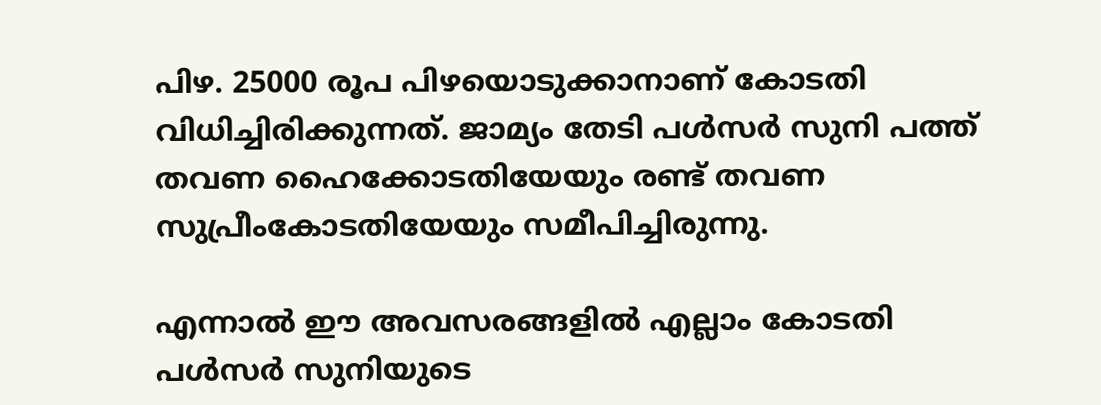പിഴ. 25000 രൂപ പിഴയൊടുക്കാനാണ് കോടതി വിധിച്ചിരിക്കുന്നത്. ജാമ്യം തേടി പള്‍സര്‍ സുനി പത്ത് തവണ ഹൈക്കോടതിയേയും രണ്ട് തവണ സുപ്രീംകോടതിയേയും സമീപിച്ചിരുന്നു.

എന്നാല്‍ ഈ അവസരങ്ങളില്‍ എല്ലാം കോടതി പള്‍സര്‍ സുനിയുടെ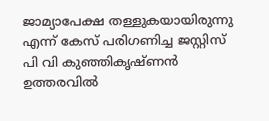ജാമ്യാപേക്ഷ തള്ളുകയായിരുന്നു എന്ന് കേസ് പരിഗണിച്ച ജസ്റ്റിസ് പി വി കുഞ്ഞികൃഷ്ണന്‍ ഉത്തരവില്‍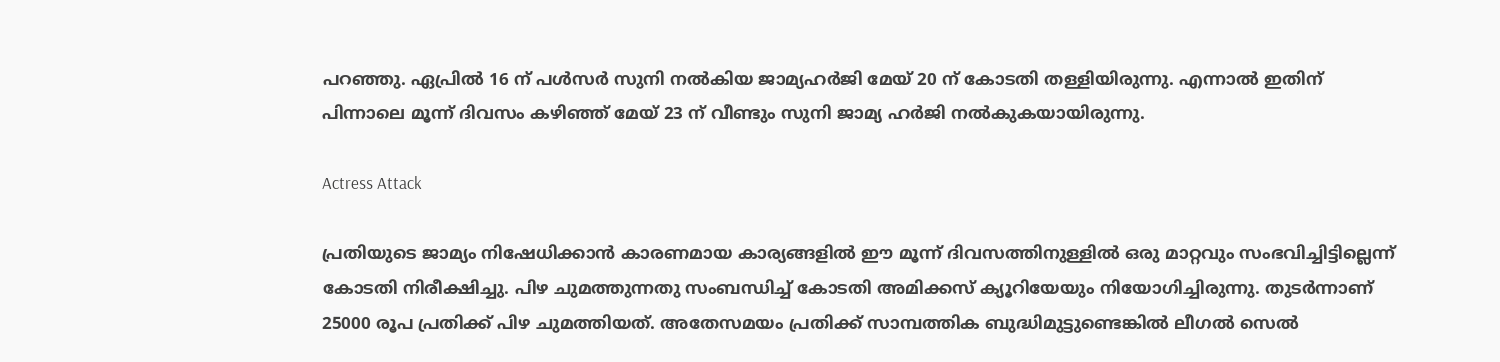പറഞ്ഞു. ഏപ്രില്‍ 16 ന് പള്‍സര്‍ സുനി നല്‍കിയ ജാമ്യഹര്‍ജി മേയ് 20 ന് കോടതി തള്ളിയിരുന്നു. എന്നാല്‍ ഇതിന് പിന്നാലെ മൂന്ന് ദിവസം കഴിഞ്ഞ് മേയ് 23 ന് വീണ്ടും സുനി ജാമ്യ ഹര്‍ജി നല്‍കുകയായിരുന്നു.

Actress Attack

പ്രതിയുടെ ജാമ്യം നിഷേധിക്കാന്‍ കാരണമായ കാര്യങ്ങളില്‍ ഈ മൂന്ന് ദിവസത്തിനുള്ളില്‍ ഒരു മാറ്റവും സംഭവിച്ചിട്ടില്ലെന്ന് കോടതി നിരീക്ഷിച്ചു. പിഴ ചുമത്തുന്നതു സംബന്ധിച്ച് കോടതി അമിക്കസ് ക്യൂറിയേയും നിയോഗിച്ചിരുന്നു. തുടര്‍ന്നാണ് 25000 രൂപ പ്രതിക്ക് പിഴ ചുമത്തിയത്. അതേസമയം പ്രതിക്ക് സാമ്പത്തിക ബുദ്ധിമുട്ടുണ്ടെങ്കില്‍ ലീഗല്‍ സെല്‍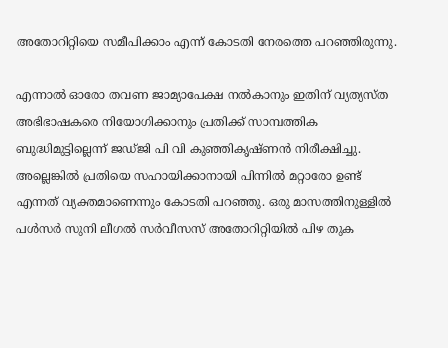അതോറിറ്റിയെ സമീപിക്കാം എന്ന് കോടതി നേരത്തെ പറഞ്ഞിരുന്നു.

എന്നാല്‍ ഓരോ തവണ ജാമ്യാപേക്ഷ നല്‍കാനും ഇതിന് വ്യത്യസ്ത അഭിഭാഷകരെ നിയോഗിക്കാനും പ്രതിക്ക് സാമ്പത്തിക ബുദ്ധിമുട്ടില്ലെന്ന് ജഡ്ജി പി വി കുഞ്ഞികൃഷ്ണന്‍ നിരീക്ഷിച്ചു. അല്ലെങ്കില്‍ പ്രതിയെ സഹായിക്കാനായി പിന്നില്‍ മറ്റാരോ ഉണ്ട് എന്നത് വ്യക്തമാണെന്നും കോടതി പറഞ്ഞു. ഒരു മാസത്തിനുള്ളില്‍ പള്‍സര്‍ സുനി ലീഗല്‍ സര്‍വീസസ് അതോറിറ്റിയില്‍ പിഴ തുക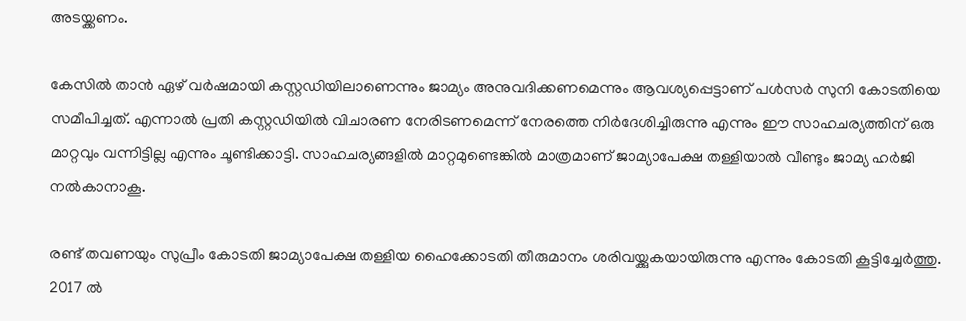അടയ്ക്കണം.

കേസില്‍ താന്‍ ഏഴ് വര്‍ഷമായി കസ്റ്റഡിയിലാണെന്നും ജാമ്യം അനുവദിക്കണമെന്നും ആവശ്യപ്പെട്ടാണ് പള്‍സര്‍ സുനി കോടതിയെ സമീപിച്ചത്. എന്നാല്‍ പ്രതി കസ്റ്റഡിയില്‍ വിചാരണ നേരിടണമെന്ന് നേരത്തെ നിര്‍ദേശിച്ചിരുന്നു എന്നും ഈ സാഹചര്യത്തിന് ഒരു മാറ്റവും വന്നിട്ടില്ല എന്നും ചൂണ്ടിക്കാട്ടി. സാഹചര്യങ്ങളില്‍ മാറ്റമുണ്ടെങ്കില്‍ മാത്രമാണ് ജാമ്യാപേക്ഷ തള്ളിയാല്‍ വീണ്ടും ജാമ്യ ഹര്‍ജി നല്‍കാനാകൂ.

രണ്ട് തവണയും സുപ്രീം കോടതി ജാമ്യാപേക്ഷ തള്ളിയ ഹൈക്കോടതി തീരുമാനം ശരിവയ്ക്കുകയായിരുന്നു എന്നും കോടതി കൂട്ടിച്ചേര്‍ത്തു. 2017 ല്‍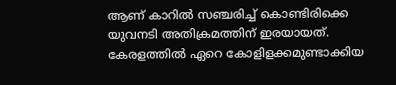ആണ് കാറില്‍ സഞ്ചരിച്ച് കൊണ്ടിരിക്കെ യുവനടി അതിക്രമത്തിന് ഇരയായത്. കേരളത്തില്‍ ഏറെ കോളിളക്കമുണ്ടാക്കിയ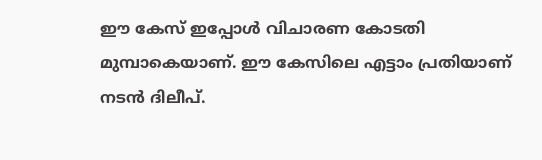ഈ കേസ് ഇപ്പോള്‍ വിചാരണ കോടതി മുമ്പാകെയാണ്. ഈ കേസിലെ എട്ടാം പ്രതിയാണ് നടന്‍ ദിലീപ്.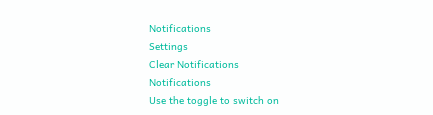Notifications
Settings
Clear Notifications
Notifications
Use the toggle to switch on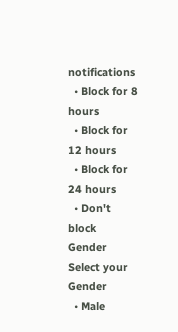notifications
  • Block for 8 hours
  • Block for 12 hours
  • Block for 24 hours
  • Don't block
Gender
Select your Gender
  • Male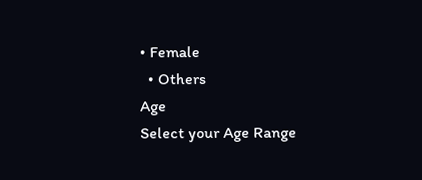• Female
  • Others
Age
Select your Age Range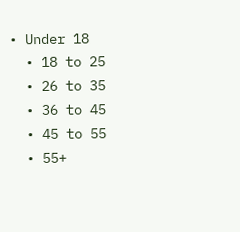• Under 18
  • 18 to 25
  • 26 to 35
  • 36 to 45
  • 45 to 55
  • 55+